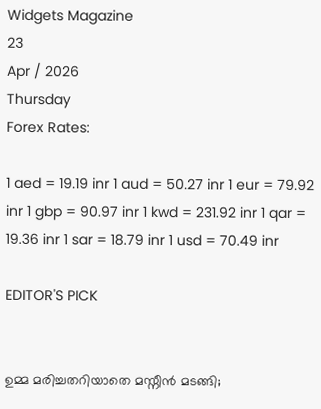Widgets Magazine
23
Apr / 2026
Thursday
Forex Rates:

1 aed = 19.19 inr 1 aud = 50.27 inr 1 eur = 79.92 inr 1 gbp = 90.97 inr 1 kwd = 231.92 inr 1 qar = 19.36 inr 1 sar = 18.79 inr 1 usd = 70.49 inr

EDITOR'S PICK


ഉമ്മ മരിച്ചതറിയാതെ മസ്നീൻ മടങ്ങി;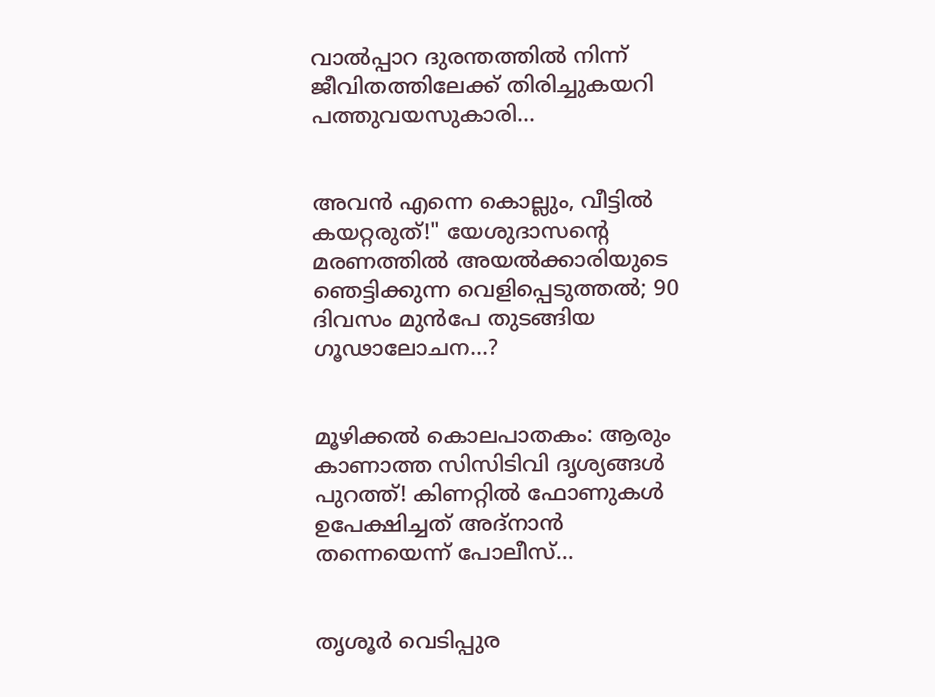വാൽപ്പാറ ദുരന്തത്തിൽ നിന്ന് ജീവിതത്തിലേക്ക് തിരിച്ചുകയറി പത്തുവയസുകാരി...


അവൻ എന്നെ കൊല്ലും, വീട്ടിൽ കയറ്റരുത്!" യേശുദാസന്റെ മരണത്തിൽ അയൽക്കാരിയുടെ ഞെട്ടിക്കുന്ന വെളിപ്പെടുത്തൽ; 90 ദിവസം മുൻപേ തുടങ്ങിയ ഗൂഢാലോചന...?


മൂഴിക്കൽ കൊലപാതകം: ആരും കാണാത്ത സിസിടിവി ദൃശ്യങ്ങൾ പുറത്ത്! കിണറ്റിൽ ഫോണുകൾ ഉപേക്ഷിച്ചത് അദ്‌നാൻ തന്നെയെന്ന് പോലീസ്...


തൃശൂർ വെടിപ്പുര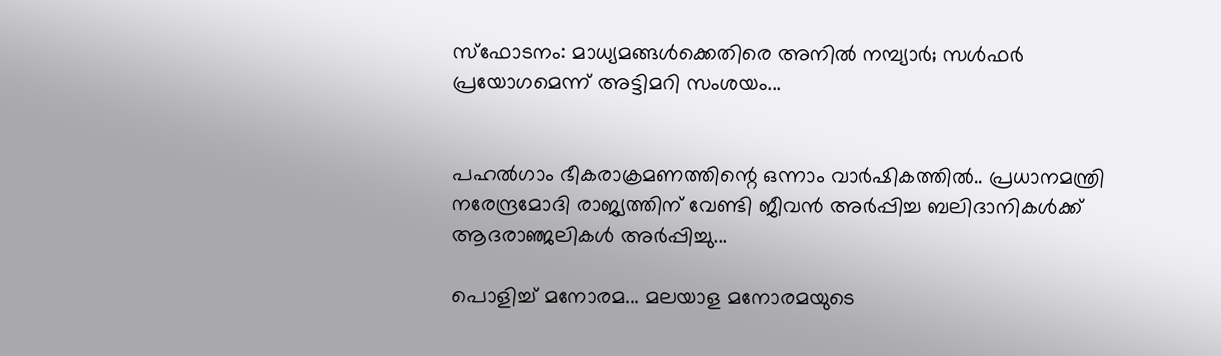സ്ഫോടനം: മാധ്യമങ്ങൾക്കെതിരെ അനിൽ നമ്പ്യാർ; സൾഫർ പ്രയോഗമെന്ന് അട്ടിമറി സംശയം...


പഹൽഗാം ഭീകരാക്രമണത്തിന്റെ ഒന്നാം വാർഷികത്തിൽ.. പ്രധാനമന്ത്രി നരേന്ദ്രമോദി രാജ്യത്തിന് വേണ്ടി ജീവൻ അർപ്പിച്ച ബലിദാനികൾക്ക് ആദരാഞ്ജലികൾ അ‍ർപ്പിച്ചു...

പൊളിച്ച് മനോരമ... മലയാള മനോരമയുടെ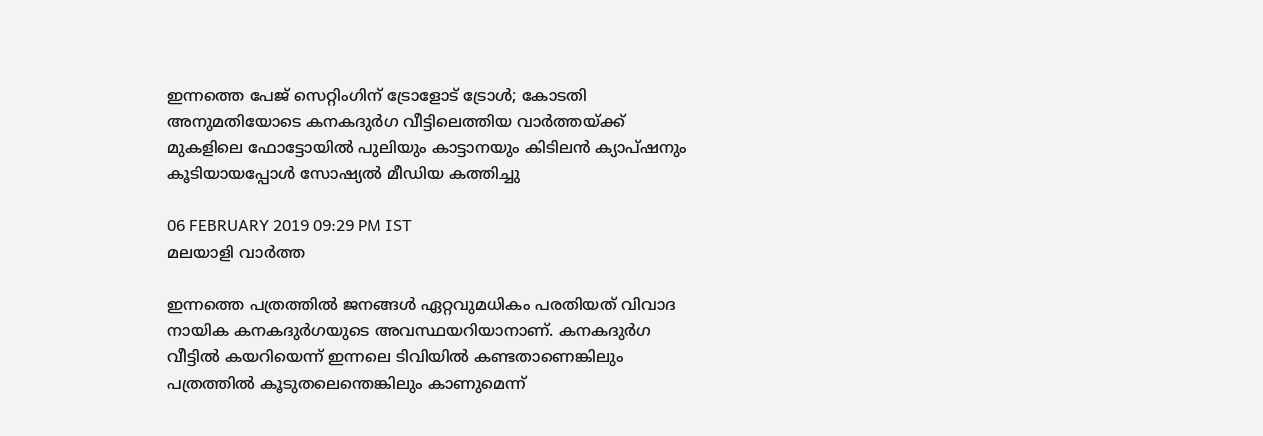ഇന്നത്തെ പേജ് സെറ്റിംഗിന് ട്രോളോട് ട്രോള്‍; കോടതി അനുമതിയോടെ കനകദുര്‍ഗ വീട്ടിലെത്തിയ വാര്‍ത്തയ്ക്ക് മുകളിലെ ഫോട്ടോയില്‍ പുലിയും കാട്ടാനയും കിടിലന്‍ ക്യാപ്ഷനും കൂടിയായപ്പോള്‍ സോഷ്യല്‍ മീഡിയ കത്തിച്ചു

06 FEBRUARY 2019 09:29 PM IST
മലയാളി വാര്‍ത്ത

ഇന്നത്തെ പത്രത്തില്‍ ജനങ്ങള്‍ ഏറ്റവുമധികം പരതിയത് വിവാദ നായിക കനകദുര്‍ഗയുടെ അവസ്ഥയറിയാനാണ്. കനകദുര്‍ഗ വീട്ടില്‍ കയറിയെന്ന് ഇന്നലെ ടിവിയില്‍ കണ്ടതാണെങ്കിലും പത്രത്തില്‍ കൂടുതലെന്തെങ്കിലും കാണുമെന്ന്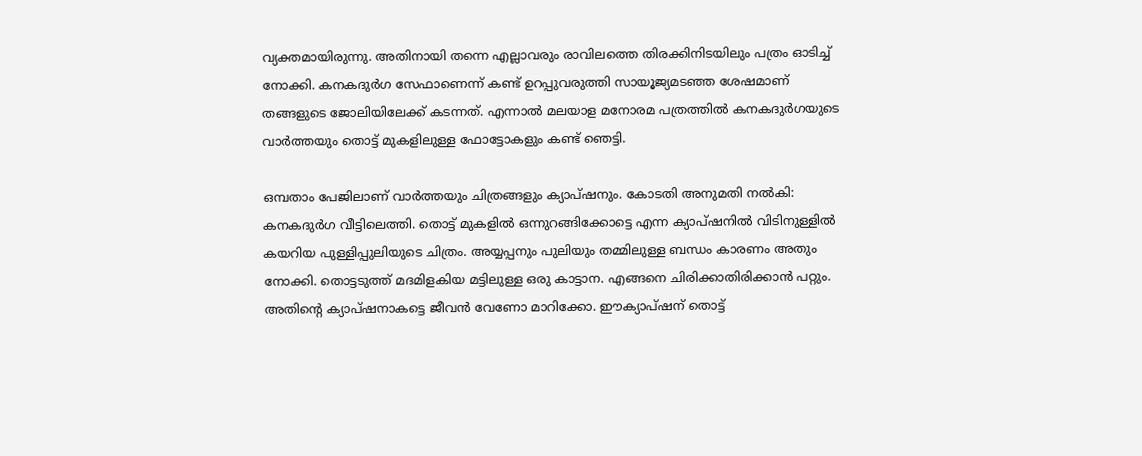വ്യക്തമായിരുന്നു. അതിനായി തന്നെ എല്ലാവരും രാവിലത്തെ തിരക്കിനിടയിലും പത്രം ഓടിച്ച് നോക്കി. കനകദുര്‍ഗ സേഫാണെന്ന് കണ്ട് ഉറപ്പുവരുത്തി സായൂജ്യമടഞ്ഞ ശേഷമാണ് തങ്ങളുടെ ജോലിയിലേക്ക് കടന്നത്. എന്നാല്‍ മലയാള മനോരമ പത്രത്തില്‍ കനകദുര്‍ഗയുടെ വാര്‍ത്തയും തൊട്ട് മുകളിലുള്ള ഫോട്ടോകളും കണ്ട് ഞെട്ടി.

ഒമ്പതാം പേജിലാണ് വാര്‍ത്തയും ചിത്രങ്ങളും ക്യാപ്ഷനും. കോടതി അനുമതി നല്‍കി: കനകദുര്‍ഗ വീട്ടിലെത്തി. തൊട്ട് മുകളില്‍ ഒന്നുറങ്ങിക്കോട്ടെ എന്ന ക്യാപ്ഷനില്‍ വിടിനുള്ളില്‍ കയറിയ പുള്ളിപ്പുലിയുടെ ചിത്രം. അയ്യപ്പനും പുലിയും തമ്മിലുള്ള ബന്ധം കാരണം അതും നോക്കി. തൊട്ടടുത്ത് മദമിളകിയ മട്ടിലുള്ള ഒരു കാട്ടാന. എങ്ങനെ ചിരിക്കാതിരിക്കാന്‍ പറ്റും. അതിന്റെ ക്യാപ്ഷനാകട്ടെ ജീവന്‍ വേണോ മാറിക്കോ. ഈക്യാപ്ഷന് തൊട്ട്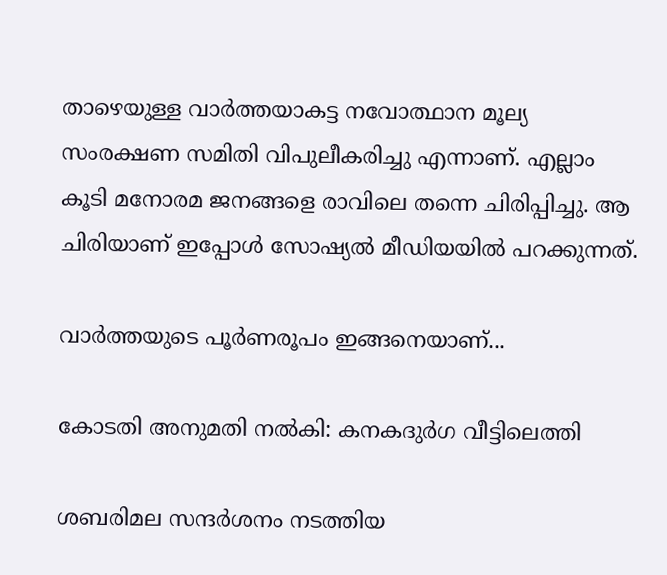താഴെയുള്ള വാര്‍ത്തയാകട്ട നവോത്ഥാന മൂല്യ സംരക്ഷണ സമിതി വിപുലീകരിച്ചു എന്നാണ്. എല്ലാം കൂടി മനോരമ ജനങ്ങളെ രാവിലെ തന്നെ ചിരിപ്പിച്ചു. ആ ചിരിയാണ് ഇപ്പോള്‍ സോഷ്യല്‍ മീഡിയയില്‍ പറക്കുന്നത്.

വാര്‍ത്തയുടെ പൂര്‍ണരൂപം ഇങ്ങനെയാണ്...

കോടതി അനുമതി നല്‍കി: കനകദുര്‍ഗ വീട്ടിലെത്തി

ശബരിമല സന്ദര്‍ശനം നടത്തിയ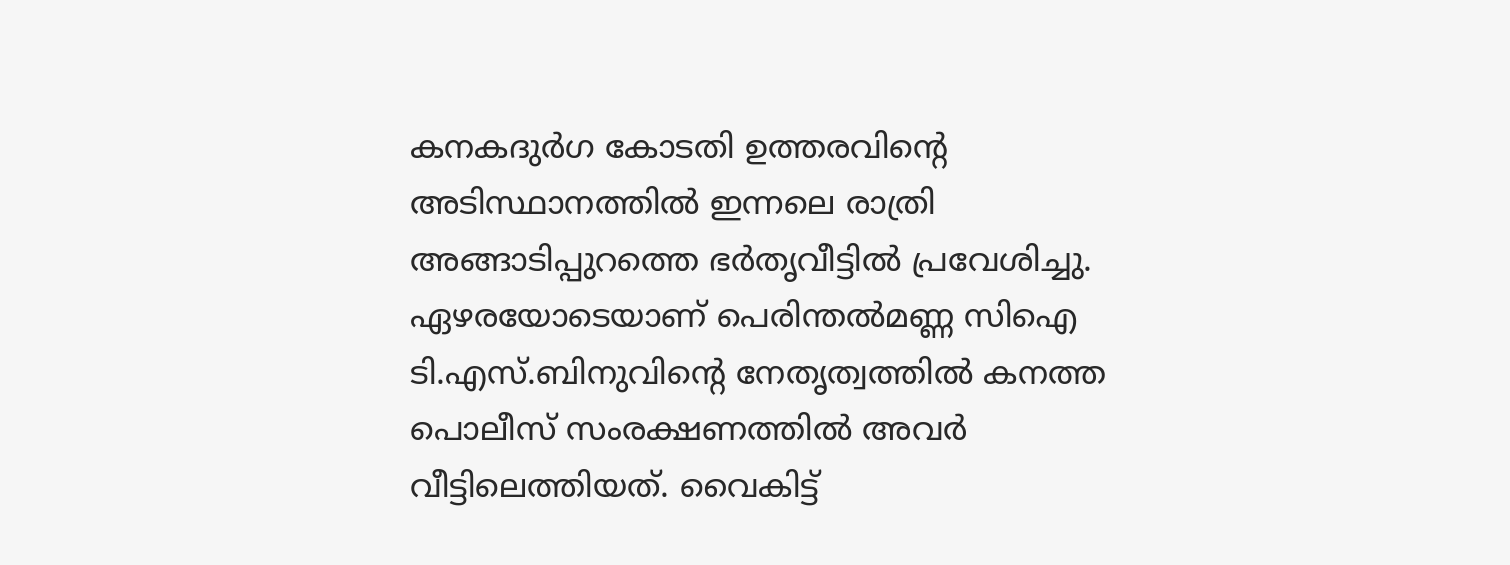കനകദുര്‍ഗ കോടതി ഉത്തരവിന്റെ അടിസ്ഥാനത്തില്‍ ഇന്നലെ രാത്രി അങ്ങാടിപ്പുറത്തെ ഭര്‍തൃവീട്ടില്‍ പ്രവേശിച്ചു. ഏഴരയോടെയാണ് പെരിന്തല്‍മണ്ണ സിഐ ടി.എസ്.ബിനുവിന്റെ നേതൃത്വത്തില്‍ കനത്ത പൊലീസ് സംരക്ഷണത്തില്‍ അവര്‍ വീട്ടിലെത്തിയത്. വൈകിട്ട്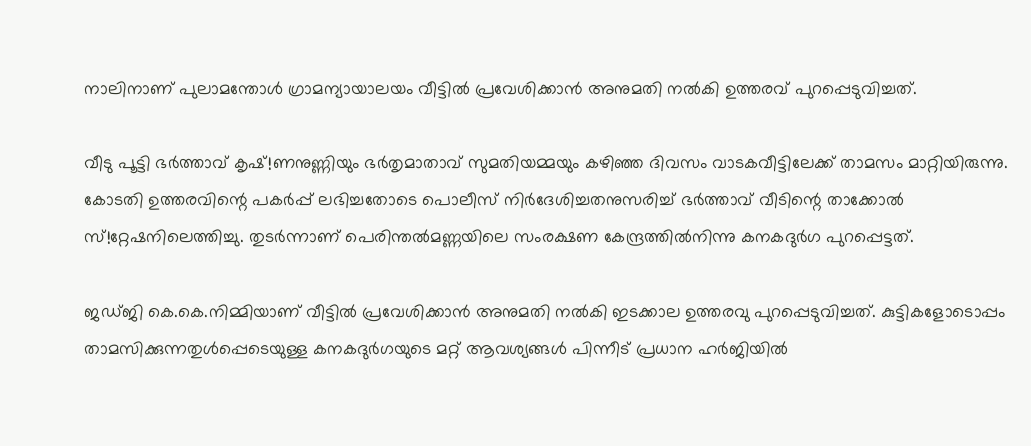നാലിനാണ് പുലാമന്തോള്‍ ഗ്രാമന്യായാലയം വീട്ടില്‍ പ്രവേശിക്കാന്‍ അനുമതി നല്‍കി ഉത്തരവ് പുറപ്പെടുവിച്ചത്.

വീടു പൂട്ടി ഭര്‍ത്താവ് കൃഷ്!ണനുണ്ണിയും ഭര്‍തൃമാതാവ് സുമതിയമ്മയും കഴിഞ്ഞ ദിവസം വാടകവീട്ടിലേക്ക് താമസം മാറ്റിയിരുന്നു. കോടതി ഉത്തരവിന്റെ പകര്‍പ്പ് ലഭിച്ചതോടെ പൊലീസ് നിര്‍ദേശിച്ചതനുസരിച്ച് ഭര്‍ത്താവ് വീടിന്റെ താക്കോല്‍ സ്!റ്റേഷനിലെത്തിച്ചു. തുടര്‍ന്നാണ് പെരിന്തല്‍മണ്ണയിലെ സംരക്ഷണ കേന്ദ്രത്തില്‍നിന്നു കനകദുര്‍ഗ പുറപ്പെട്ടത്.

ജഡ്ജി കെ.കെ.നിമ്മിയാണ് വീട്ടില്‍ പ്രവേശിക്കാന്‍ അനുമതി നല്‍കി ഇടക്കാല ഉത്തരവു പുറപ്പെടുവിച്ചത്. കുട്ടികളോടൊപ്പം താമസിക്കുന്നതുള്‍പ്പെടെയുള്ള കനകദുര്‍ഗയുടെ മറ്റ് ആവശ്യങ്ങള്‍ പിന്നീട് പ്രധാന ഹര്‍ജിയില്‍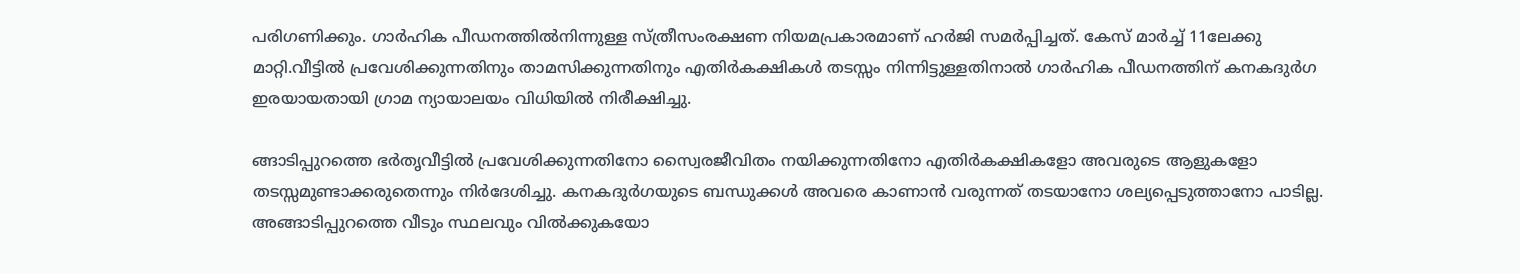പരിഗണിക്കും. ഗാര്‍ഹിക പീഡനത്തില്‍നിന്നുള്ള സ്ത്രീസംരക്ഷണ നിയമപ്രകാരമാണ് ഹര്‍ജി സമര്‍പ്പിച്ചത്. കേസ് മാര്‍ച്ച് 11ലേക്കു മാറ്റി.വീട്ടില്‍ പ്രവേശിക്കുന്നതിനും താമസിക്കുന്നതിനും എതിര്‍കക്ഷികള്‍ തടസ്സം നിന്നിട്ടുള്ളതിനാല്‍ ഗാര്‍ഹിക പീഡനത്തിന് കനകദുര്‍ഗ ഇരയായതായി ഗ്രാമ ന്യായാലയം വിധിയില്‍ നിരീക്ഷിച്ചു.

ങ്ങാടിപ്പുറത്തെ ഭര്‍തൃവീട്ടില്‍ പ്രവേശിക്കുന്നതിനോ സ്വൈരജീവിതം നയിക്കുന്നതിനോ എതിര്‍കക്ഷികളോ അവരുടെ ആളുകളോ തടസ്സമുണ്ടാക്കരുതെന്നും നിര്‍ദേശിച്ചു. കനകദുര്‍ഗയുടെ ബന്ധുക്കള്‍ അവരെ കാണാന്‍ വരുന്നത് തടയാനോ ശല്യപ്പെടുത്താനോ പാടില്ല. അങ്ങാടിപ്പുറത്തെ വീടും സ്ഥലവും വില്‍ക്കുകയോ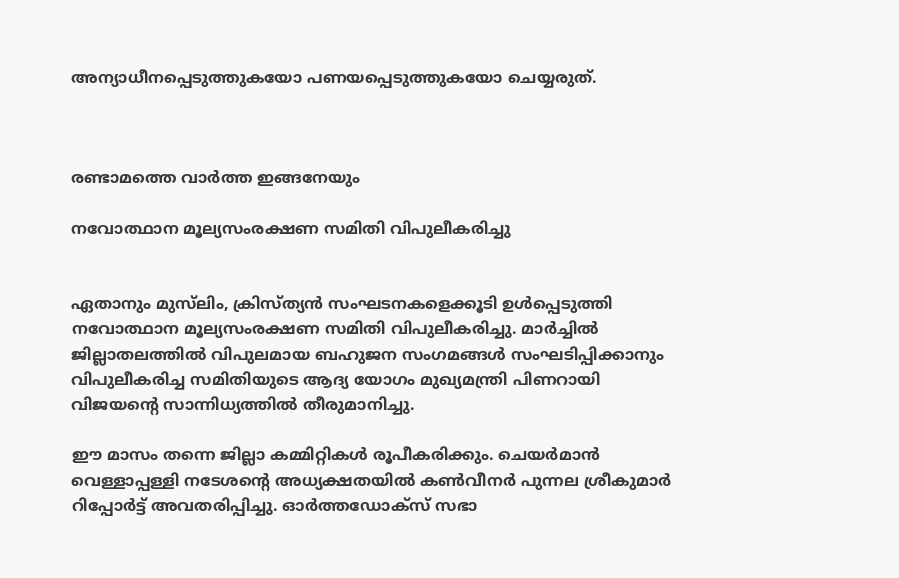അന്യാധീനപ്പെടുത്തുകയോ പണയപ്പെടുത്തുകയോ ചെയ്യരുത്.



രണ്ടാമത്തെ വാര്‍ത്ത ഇങ്ങനേയും

നവോത്ഥാന മൂല്യസംരക്ഷണ സമിതി വിപുലീകരിച്ചു


ഏതാനും മുസ്‌ലിം, ക്രിസ്ത്യന്‍ സംഘടനകളെക്കൂടി ഉള്‍പ്പെടുത്തി നവോത്ഥാന മൂല്യസംരക്ഷണ സമിതി വിപുലീകരിച്ചു. മാര്‍ച്ചില്‍ ജില്ലാതലത്തില്‍ വിപുലമായ ബഹുജന സംഗമങ്ങള്‍ സംഘടിപ്പിക്കാനും വിപുലീകരിച്ച സമിതിയുടെ ആദ്യ യോഗം മുഖ്യമന്ത്രി പിണറായി വിജയന്റെ സാന്നിധ്യത്തില്‍ തീരുമാനിച്ചു.

ഈ മാസം തന്നെ ജില്ലാ കമ്മിറ്റികള്‍ രൂപീകരിക്കും. ചെയര്‍മാന്‍ വെള്ളാപ്പള്ളി നടേശന്റെ അധ്യക്ഷതയില്‍ കണ്‍വീനര്‍ പുന്നല ശ്രീകുമാര്‍ റിപ്പോര്‍ട്ട് അവതരിപ്പിച്ചു. ഓര്‍ത്തഡോക്‌സ് സഭാ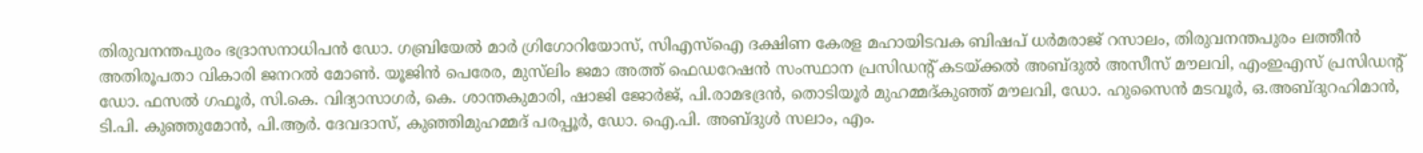തിരുവനന്തപുരം ഭദ്രാസനാധിപന്‍ ഡോ. ഗബ്രിയേല്‍ മാര്‍ ഗ്രിഗോറിയോസ്, സിഎസ്‌ഐ ദക്ഷിണ കേരള മഹായിടവക ബിഷപ് ധര്‍മരാജ് റസാലം, തിരുവനന്തപുരം ലത്തീന്‍ അതിരൂപതാ വികാരി ജനറല്‍ മോണ്‍. യൂജിന്‍ പെരേര, മുസ്‌ലിം ജമാ അത്ത് ഫെഡറേഷന്‍ സംസ്ഥാന പ്രസിഡന്റ് കടയ്ക്കല്‍ അബ്ദുല്‍ അസീസ് മൗലവി, എംഇഎസ് പ്രസിഡന്റ് ഡോ. ഫസല്‍ ഗഫൂര്‍, സി.കെ. വിദ്യാസാഗര്‍, കെ. ശാന്തകുമാരി, ഷാജി ജോര്‍ജ്, പി.രാമഭദ്രന്‍, തൊടിയൂര്‍ മുഹമ്മദ്കുഞ്ഞ് മൗലവി, ഡോ. ഹുസൈന്‍ മടവൂര്‍, ഒ.അബ്ദുറഹിമാന്‍, ടി.പി. കുഞ്ഞുമോന്‍, പി.ആര്‍. ദേവദാസ്, കുഞ്ഞിമുഹമ്മദ് പരപ്പൂര്‍, ഡോ. ഐ.പി. അബ്ദുള്‍ സലാം, എം.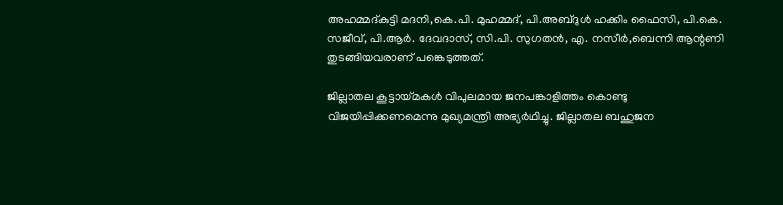അഹമ്മദ്കുട്ടി മദനി,കെ.പി. മുഹമ്മദ്, പി.അബ്ദുള്‍ ഹക്കിം ഫൈസി, പി.കെ. സജീവ്, പി.ആര്‍. ദേവദാസ്, സി.പി. സുഗതന്‍, എ. നസീര്‍,ബെന്നി ആന്റണി തുടങ്ങിയവരാണ് പങ്കെടുത്തത്.

ജില്ലാതല കൂട്ടായ്മകള്‍ വിപുലമായ ജനപങ്കാളിത്തം കൊണ്ടു വിജയിപ്പിക്കണമെന്നു മുഖ്യമന്ത്രി അഭ്യര്‍ഥിച്ചു. ജില്ലാതല ബഹുജന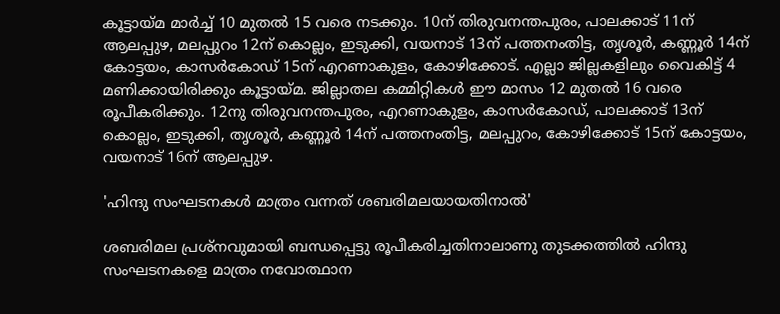കൂട്ടായ്മ മാര്‍ച്ച് 10 മുതല്‍ 15 വരെ നടക്കും. 10ന് തിരുവനന്തപുരം, പാലക്കാട് 11ന് ആലപ്പുഴ, മലപ്പുറം 12ന് കൊല്ലം, ഇടുക്കി, വയനാട് 13ന് പത്തനംതിട്ട, തൃശൂര്‍, കണ്ണൂര്‍ 14ന് കോട്ടയം, കാസര്‍കോഡ് 15ന് എറണാകുളം, കോഴിക്കോട്. എല്ലാ ജില്ലകളിലും വൈകിട്ട് 4 മണിക്കായിരിക്കും കൂട്ടായ്മ. ജില്ലാതല കമ്മിറ്റികള്‍ ഈ മാസം 12 മുതല്‍ 16 വരെ രൂപീകരിക്കും. 12നു തിരുവനന്തപുരം, എറണാകുളം, കാസര്‍കോഡ്, പാലക്കാട് 13ന് കൊല്ലം, ഇടുക്കി, തൃശൂര്‍, കണ്ണൂര്‍ 14ന് പത്തനംതിട്ട, മലപ്പുറം, കോഴിക്കോട് 15ന് കോട്ടയം, വയനാട് 16ന് ആലപ്പുഴ.

'ഹിന്ദു സംഘടനകള്‍ മാത്രം വന്നത് ശബരിമലയായതിനാല്‍'

ശബരിമല പ്രശ്‌നവുമായി ബന്ധപ്പെട്ടു രൂപീകരിച്ചതിനാലാണു തുടക്കത്തില്‍ ഹിന്ദു സംഘടനകളെ മാത്രം നവോത്ഥാന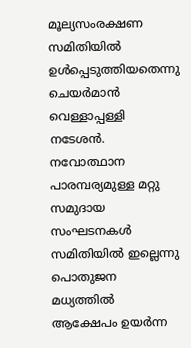മൂല്യസംരക്ഷണ സമിതിയില്‍ ഉള്‍പ്പെടുത്തിയതെന്നു ചെയര്‍മാന്‍ വെള്ളാപ്പള്ളി നടേശന്‍. നവോത്ഥാന പാരമ്പര്യമുള്ള മറ്റു സമുദായ സംഘടനകള്‍ സമിതിയില്‍ ഇല്ലെന്നു പൊതുജന മധ്യത്തില്‍ ആക്ഷേപം ഉയര്‍ന്ന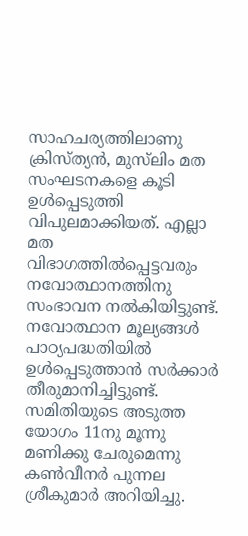സാഹചര്യത്തിലാണു ക്രിസ്ത്യന്‍, മുസ്‌ലിം മത സംഘടനകളെ കൂടി ഉള്‍പ്പെടുത്തി വിപുലമാക്കിയത്. എല്ലാ മത വിഭാഗത്തില്‍പ്പെട്ടവരും നവോത്ഥാനത്തിനു സംഭാവന നല്‍കിയിട്ടുണ്ട്. നവോത്ഥാന മൂല്യങ്ങള്‍ പാഠ്യപദ്ധതിയില്‍ ഉള്‍പ്പെടുത്താന്‍ സര്‍ക്കാര്‍ തീരുമാനിച്ചിട്ടുണ്ട്. സമിതിയുടെ അടുത്ത യോഗം 11നു മൂന്നു മണിക്കു ചേരുമെന്നു കണ്‍വീനര്‍ പുന്നല ശ്രീകുമാര്‍ അറിയിച്ചു.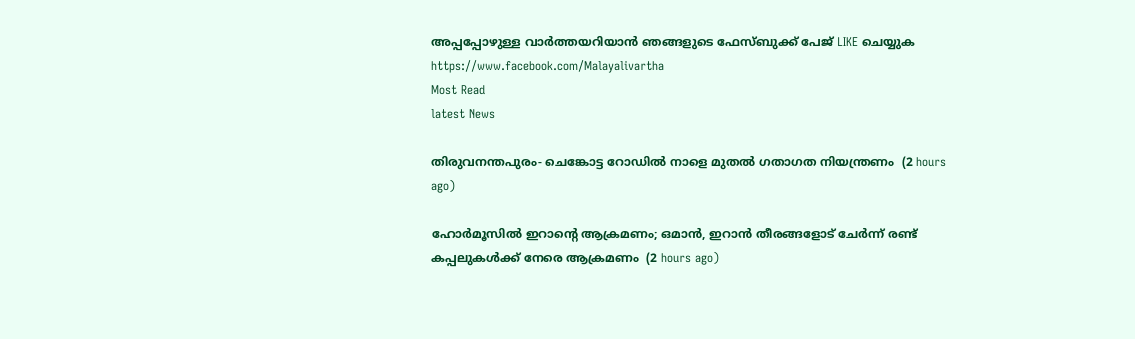അപ്പപ്പോഴുള്ള വാര്‍ത്തയറിയാന്‍ ഞങ്ങളുടെ ഫേസ്‌ബുക്ക്‌ പേജ് LIKE ചെയ്യുക
https://www.facebook.com/Malayalivartha
Most Read
latest News

തിരുവനന്തപുരം- ചെങ്കോട്ട റോഡില്‍ നാളെ മുതല്‍ ഗതാഗത നിയന്ത്രണം  (2 hours ago)

ഹോര്‍മൂസില്‍ ഇറാന്റെ ആക്രമണം; ഒമാന്‍, ഇറാന്‍ തീരങ്ങളോട് ചേര്‍ന്ന് രണ്ട് കപ്പലുകള്‍ക്ക് നേരെ ആക്രമണം  (2 hours ago)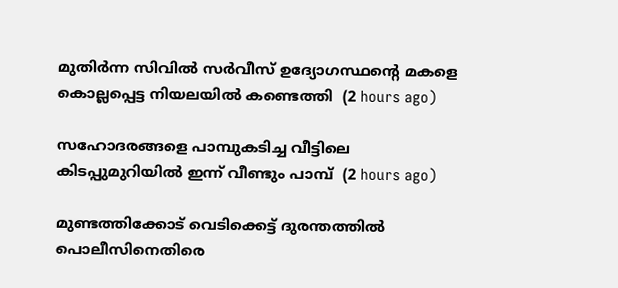മുതിര്‍ന്ന സിവില്‍ സര്‍വീസ് ഉദ്യോഗസ്ഥന്റെ മകളെ കൊല്ലപ്പെട്ട നിയലയില്‍ കണ്ടെത്തി  (2 hours ago)

സഹോദരങ്ങളെ പാമ്പുകടിച്ച വീട്ടിലെ കിടപ്പുമുറിയില്‍ ഇന്ന് വീണ്ടും പാമ്പ്  (2 hours ago)

മുണ്ടത്തിക്കോട് വെടിക്കെട്ട് ദുരന്തത്തില്‍ പൊലീസിനെതിരെ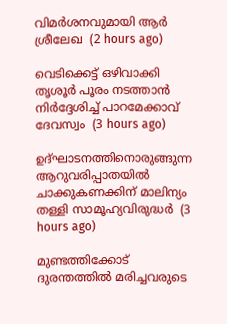വിമര്‍ശനവുമായി ആര്‍ ശ്രീലേഖ  (2 hours ago)

വെടിക്കെട്ട് ഒഴിവാക്കി തൃശൂര്‍ പൂരം നടത്താന്‍ നിര്‍ദ്ദേശിച്ച് പാറമേക്കാവ് ദേവസ്വം  (3 hours ago)

ഉദ്ഘാടനത്തിനൊരുങ്ങുന്ന ആറുവരിപ്പാതയില്‍ ചാക്കുകണക്കിന് മാലിന്യം തള്ളി സാമൂഹ്യവിരുദ്ധര്‍  (3 hours ago)

മുണ്ടത്തിക്കോട് ദുരന്തത്തില്‍ മരിച്ചവരുടെ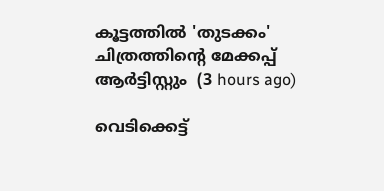കൂട്ടത്തില്‍ 'തുടക്കം' ചിത്രത്തിന്റെ മേക്കപ്പ് ആര്‍ട്ടിസ്റ്റും  (3 hours ago)

വെടിക്കെട്ട്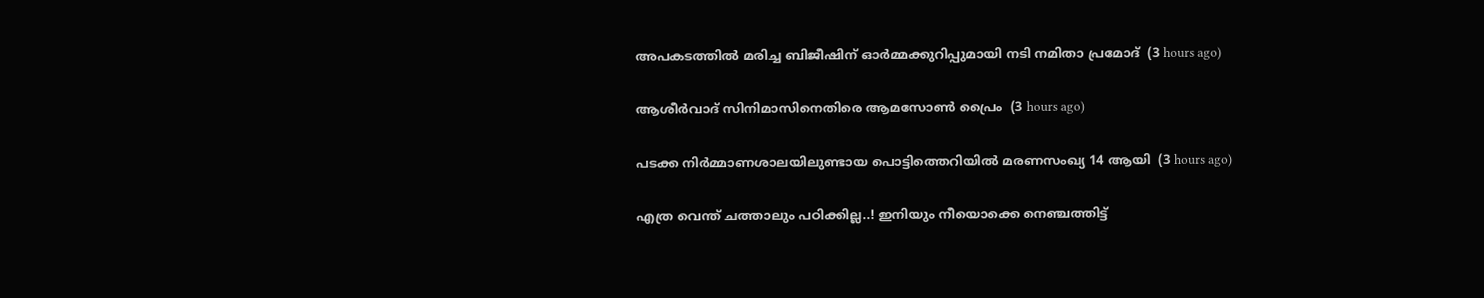അപകടത്തില്‍ മരിച്ച ബിജീഷിന് ഓര്‍മ്മക്കുറിപ്പുമായി നടി നമിതാ പ്രമോദ്  (3 hours ago)

ആശീര്‍വാദ് സിനിമാസിനെതിരെ ആമസോണ്‍ പ്രൈം  (3 hours ago)

പടക്ക നിര്‍മ്മാണശാലയിലുണ്ടായ പൊട്ടിത്തെറിയില്‍ മരണസംഖ്യ 14 ആയി  (3 hours ago)

എത്ര വെന്ത് ചത്താലും പഠിക്കില്ല..! ഇനിയും നീയൊക്കെ നെഞ്ചത്തിട്ട്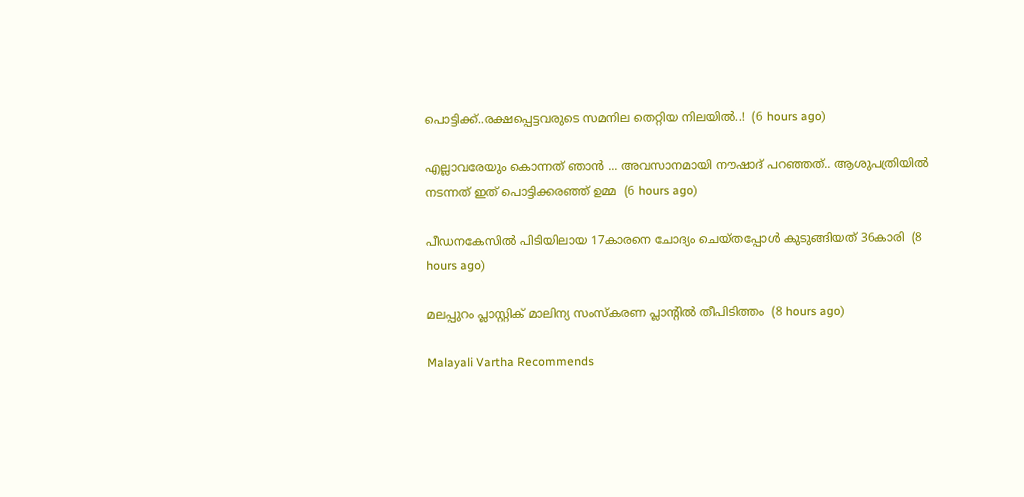പൊട്ടിക്ക്..രക്ഷപ്പെട്ടവരുടെ സമനില തെറ്റിയ നിലയിൽ..!  (6 hours ago)

എല്ലാവരേയും കൊന്നത് ഞാൻ ... അവസാനമായി നൗഷാദ് പറഞ്ഞത്.. ആശുപത്രിയിൽ നടന്നത് ഇത് പൊട്ടിക്കരഞ്ഞ് ഉമ്മ  (6 hours ago)

പീഡനകേസില്‍ പിടിയിലായ 17കാരനെ ചോദ്യം ചെയ്തപ്പോള്‍ കുടുങ്ങിയത് 36കാരി  (8 hours ago)

മലപ്പുറം പ്ലാസ്റ്റിക് മാലിന്യ സംസ്‌കരണ പ്ലാന്റില്‍ തീപിടിത്തം  (8 hours ago)

Malayali Vartha Recommends